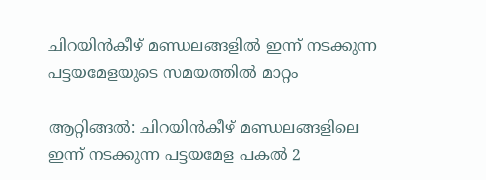ചിറയിൻകീഴ് മണ്ഡലങ്ങളിൽ ഇന്ന് നടക്കുന്ന പട്ടയമേളയുടെ സമയത്തിൽ മാറ്റം

ആറ്റിങ്ങൽ: ചിറയിൻകീഴ് മണ്ഡലങ്ങളിലെ ഇന്ന് നടക്കുന്ന പട്ടയമേള പകൽ 2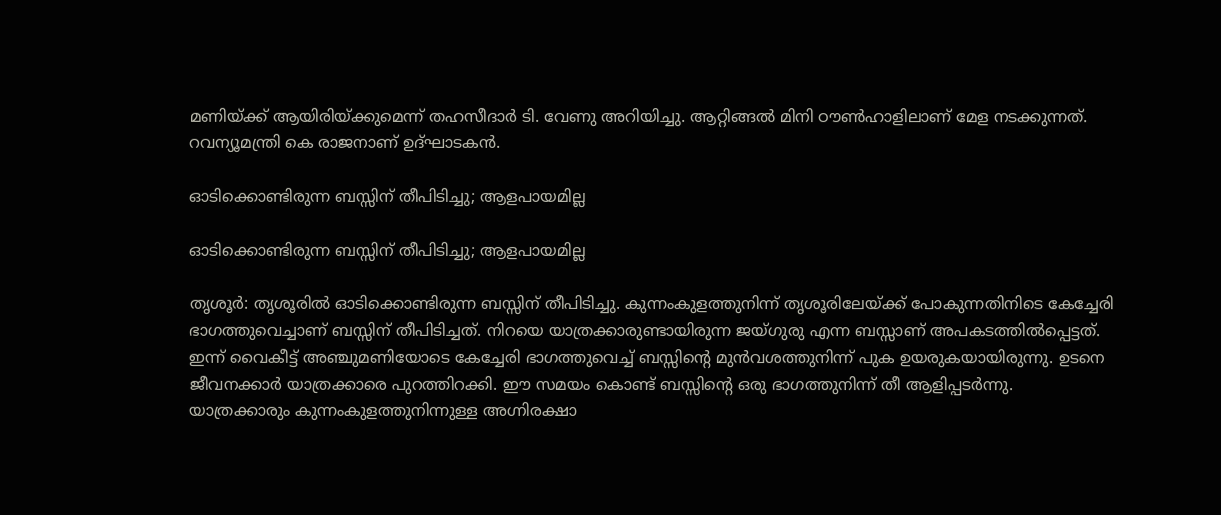മണിയ്ക്ക് ആയിരിയ്ക്കുമെന്ന് തഹസീദാർ ടി. വേണു അറിയിച്ചു. ആറ്റിങ്ങൽ മിനി ഠൗൺഹാളിലാണ് മേള നടക്കുന്നത്. റവന്യൂമന്ത്രി കെ രാജനാണ് ഉദ്ഘാടകൻ.

ഓടിക്കൊണ്ടിരുന്ന ബസ്സിന് തീപിടിച്ചു; ആളപായമില്ല

ഓടിക്കൊണ്ടിരുന്ന ബസ്സിന് തീപിടിച്ചു; ആളപായമില്ല

തൃശൂർ: തൃശൂരിൽ ഓടിക്കൊണ്ടിരുന്ന ബസ്സിന് തീപിടിച്ചു. കുന്നംകുളത്തുനിന്ന് തൃശൂരിലേയ്ക്ക് പോകുന്നതിനിടെ കേച്ചേരി ഭാഗത്തുവെച്ചാണ് ബസ്സിന് തീപിടിച്ചത്. നിറയെ യാത്രക്കാരുണ്ടായിരുന്ന ജയ്ഗുരു എന്ന ബസ്സാണ് അപകടത്തില്‍പ്പെട്ടത്.
ഇന്ന് വൈകീട്ട് അഞ്ചുമണിയോടെ‌ കേച്ചേരി ഭാഗത്തുവെച്ച് ബസ്സിന്റെ മുന്‍വശത്തുനിന്ന് പുക ഉയരുകയായിരുന്നു. ഉടനെ ജീവനക്കാര്‍ യാത്രക്കാരെ പുറത്തിറക്കി. ഈ സമയം കൊണ്ട് ബസ്സിന്റെ ഒരു ഭാഗത്തുനിന്ന് തീ ആളിപ്പടര്‍ന്നു. യാത്രക്കാരും കുന്നംകുളത്തുനിന്നുള്ള അഗ്നിരക്ഷാ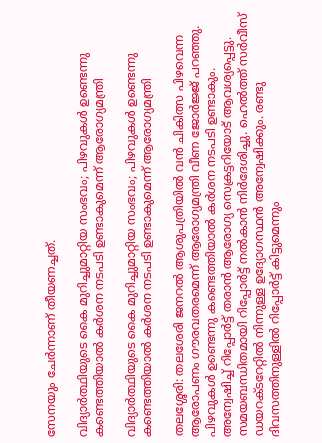സേനയും ചേര്‍ന്നാണ് തീയണച്ചത്.

വിദ്യാര്‍ത്ഥിയുടെ കൈ മുറിച്ചുമാറ്റിയ സംഭവം; പിഴവുകൾ ഉണ്ടെന്നു കണ്ടെത്തിയാൽ കർശന നടപടി ഉണ്ടാകുമെന്ന് ആരോഗ്യമന്ത്രി

വിദ്യാര്‍ത്ഥിയുടെ കൈ മുറിച്ചുമാറ്റിയ സംഭവം; പിഴവുകൾ ഉണ്ടെന്നു കണ്ടെത്തിയാൽ കർശന നടപടി ഉണ്ടാകുമെന്ന് ആരോഗ്യമന്ത്രി

തലശ്ശേരി: തലശേരി ജനറൽ ആശുപത്രിയിൽ വൻ ചികിത്സ പിഴവെന്ന ആരോപണം ഗൗരവതരമെന്ന് ആരോഗ്യമന്ത്രി വീണ ജോര്‍ജ്ജ് പറഞ്ഞു. പിഴവുകൾ ഉണ്ടെന്നു കണ്ടെത്തിയാൽ കർശന നടപടി ഉണ്ടാകും. അന്വേഷിച്ച് റിപ്പോർട്ട്‌ തരാൻ ആരോഗ്യ സെക്രട്ടറിയോട് ആവശ്യപ്പെട്ടു. സമയബന്ധിതമായി റിപ്പോര്‍ട്ട് നൽകാൻ നിർദേശിച്ചു. ഹെൽത്ത്‌ സർവീസ് ഡയറക്ടറേറ്റിൽ നിന്നുള്ള ഉദ്യോഗസ്ഥൻ അന്വേഷിക്കും. രണ്ടു ദിവസത്തിനുള്ളിൽ റിപ്പോർട്ട്‌ കിട്ടുമെന്നും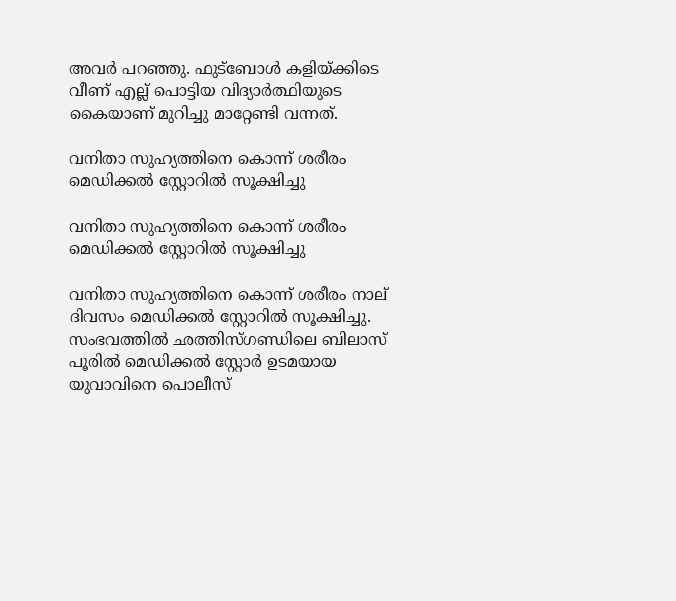അവര്‍ പറഞ്ഞു. ഫുട്ബോൾ കളിയ്ക്കിടെ വീണ് എല്ല് പൊട്ടിയ വിദ്യാർത്ഥിയുടെ കൈയാണ് മുറിച്ചു മാറ്റേണ്ടി വന്നത്.

വനിതാ സുഹ്യത്തിനെ കൊന്ന് ശരീരം മെഡിക്കൽ സ്റ്റോറിൽ സൂക്ഷിച്ചു

വനിതാ സുഹ്യത്തിനെ കൊന്ന് ശരീരം മെഡിക്കൽ സ്റ്റോറിൽ സൂക്ഷിച്ചു

വനിതാ സുഹ്യത്തിനെ കൊന്ന് ശരീരം നാല് ദിവസം മെഡിക്കൽ സ്റ്റോറിൽ സൂക്ഷിച്ചു. സംഭവത്തിൽ ഛത്തിസ്ഗണ്ഡിലെ ബിലാസ് പൂരിൽ മെഡിക്കൽ സ്റ്റോർ ഉടമയായ യുവാവിനെ പൊലീസ്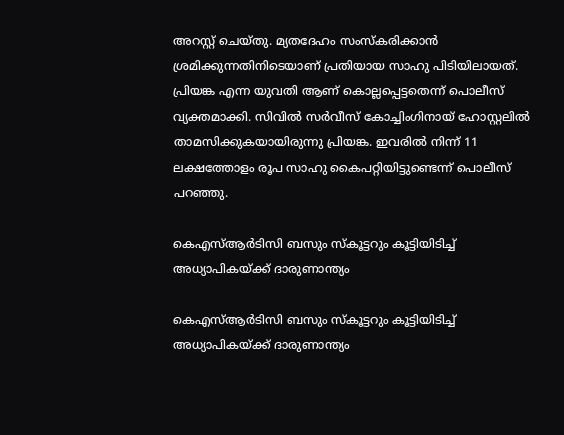അറസ്റ്റ് ചെയ്തു. മ്യതദേഹം സംസ്കരിക്കാൻ ശ്രമിക്കുന്നതിനിടെയാണ് പ്രതിയായ സാഹു പിടിയിലായത്. പ്രിയങ്ക എന്ന യുവതി ആണ് കൊല്ലപ്പെട്ടതെന്ന് പൊലീസ് വ്യക്തമാക്കി. സിവിൽ സർവീസ് കോച്ചിംഗിനായ് ഹോസ്റ്റലിൽ താമസിക്കുകയായിരുന്നു പ്രിയങ്ക. ഇവരിൽ നിന്ന് 11 ലക്ഷത്തോളം രൂപ സാഹു കൈപറ്റിയിട്ടുണ്ടെന്ന് പൊലീസ് പറഞ്ഞു.

കെഎസ്ആർടിസി ബസും സ്കൂട്ടറും കൂട്ടിയിടിച്ച് അധ്യാപികയ്ക്ക് ദാരുണാന്ത്യം

കെഎസ്ആർടിസി ബസും സ്കൂട്ടറും കൂട്ടിയിടിച്ച് അധ്യാപികയ്ക്ക് ദാരുണാന്ത്യം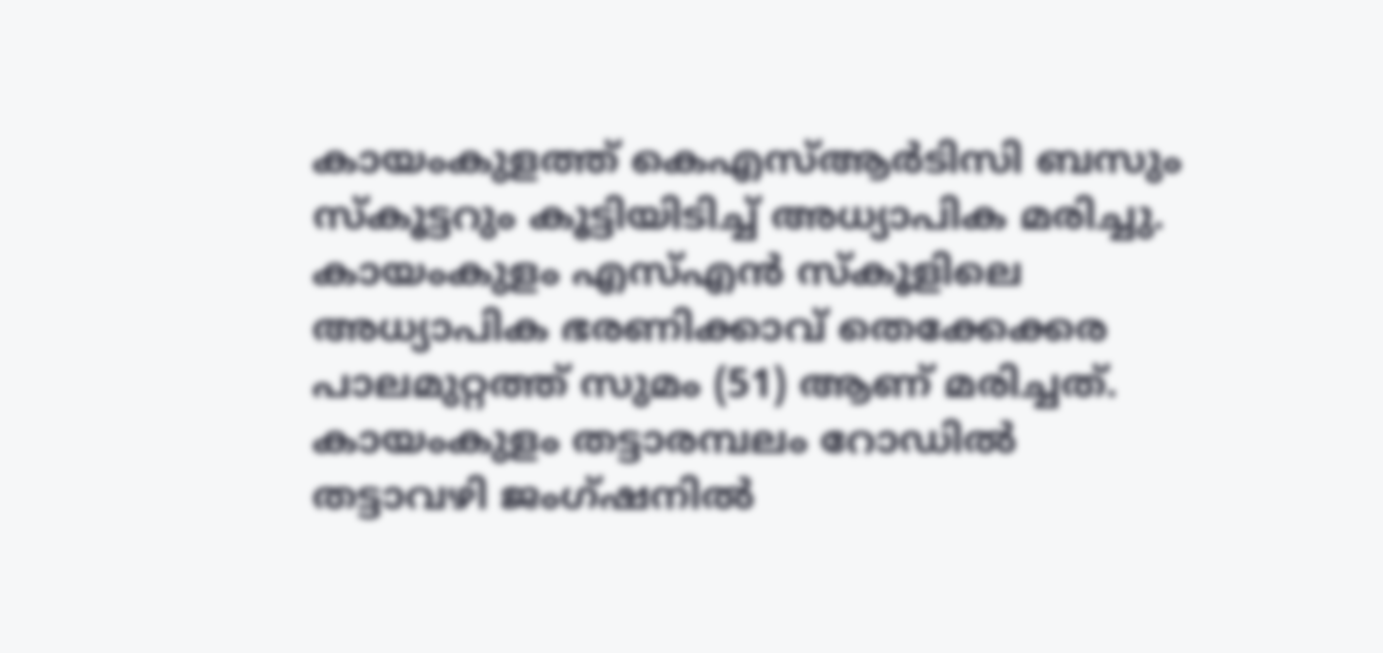കായംകുളത്ത് കെഎസ്ആർടിസി ബസും സ്കൂട്ടറും കൂട്ടിയിടിച്ച് അധ്യാപിക മരിച്ചു. കായംകുളം എസ്‌എൻ സ്കൂളിലെ അധ്യാപിക ഭരണിക്കാവ് തെക്കേക്കര പാലമുറ്റത്ത് സുമം (51) ആണ് മരിച്ചത്. കായംകുളം തട്ടാരമ്പലം റോഡിൽ തട്ടാവഴി ജംഗ്ഷനിൽ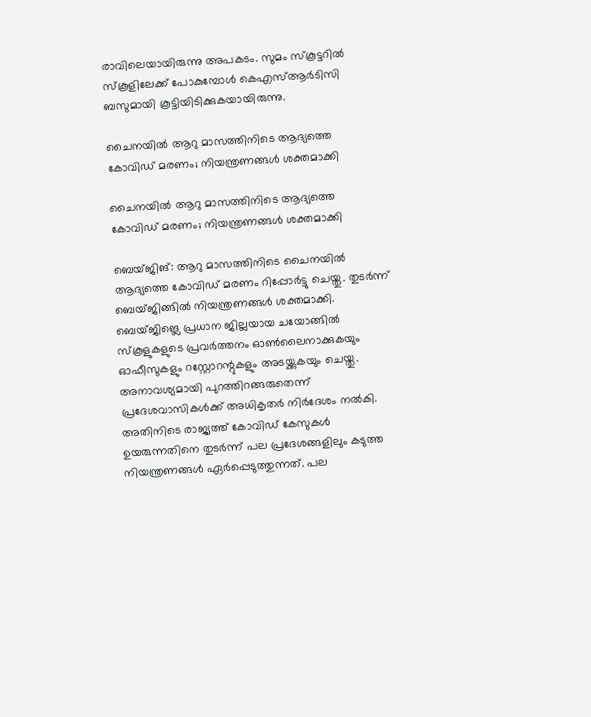രാവിലെയായിരുന്നു അപകടം. സുമം സ്കൂട്ടറിൽ സ്കൂളിലേക്ക് പോകുമ്പോൾ കെഎസ്‌ആർടിസി ബസുമായി കൂട്ടിയിടിക്കുകയായിരുന്നു.

ചൈനയിൽ ആറു മാസത്തിനിടെ ആദ്യത്തെ കോവിഡ് മരണം; നിയന്ത്രണങ്ങൾ ശക്തമാക്കി

ചൈനയിൽ ആറു മാസത്തിനിടെ ആദ്യത്തെ കോവിഡ് മരണം; നിയന്ത്രണങ്ങൾ ശക്തമാക്കി

ബെയ്ജിങ്: ആറു മാസത്തിനിടെ ചൈനയിൽ ആദ്യത്തെ കോവിഡ് മരണം റിപ്പോർട്ടു ചെയ്തു. തുടർന്ന് ബെയ്ജിങ്ങിൽ നിയന്ത്രണങ്ങൾ ശക്തമാക്കി. ബെയ്ജിങ്ലെ പ്രധാന ജില്ലയായ ചയോങ്ങിൽ സ്കൂളുകളുടെ പ്രവർത്തനം ഓൺലൈനാക്കുകയും ഓഫീസുകളും റസ്റ്റോറന്റുകളും അടയ്ക്കുകയും ചെയ്തു. അനാവശ്യമായി പുറത്തിറങ്ങരുതെന്ന് പ്രദേശവാസികൾക്ക് അധികൃതർ നിർദേശം നൽകി. അതിനിടെ രാജ്യത്ത് കോവിഡ് കേസുകൾ ഉയരുന്നതിനെ തുടർന്ന് പല പ്രദേശങ്ങളിലും കടുത്ത നിയന്ത്രണങ്ങൾ ഏർപ്പെടുത്തുന്നത്. പല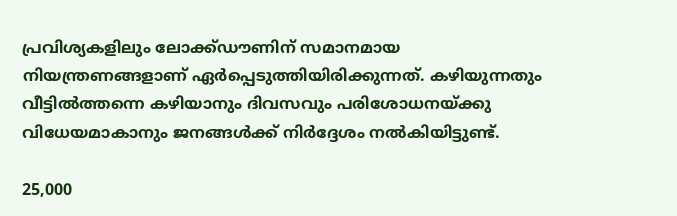പ്രവിശ്യകളിലും ലോക്ക്ഡൗണിന് സമാനമായ നിയന്ത്രണങ്ങളാണ് ഏർപ്പെടുത്തിയിരിക്കുന്നത്. കഴിയുന്നതും വീട്ടിൽത്തന്നെ കഴിയാനും ദിവസവും പരിശോധനയ്ക്കു വിധേയമാകാനും ജനങ്ങൾക്ക് നിർദ്ദേശം നൽകിയിട്ടുണ്ട്.

25,000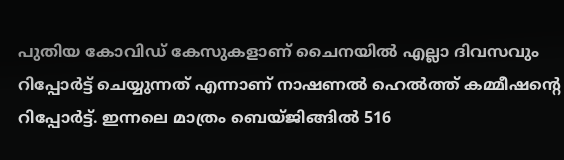പുതിയ കോവിഡ് കേസുകളാണ് ചൈനയിൽ എല്ലാ ദിവസവും റിപ്പോർട്ട് ചെയ്യുന്നത് എന്നാണ് നാഷണൽ ഹെൽത്ത് കമ്മീഷന്റെ റിപ്പോർട്ട്. ഇന്നലെ മാത്രം ബെയ്ജിങ്ങിൽ 516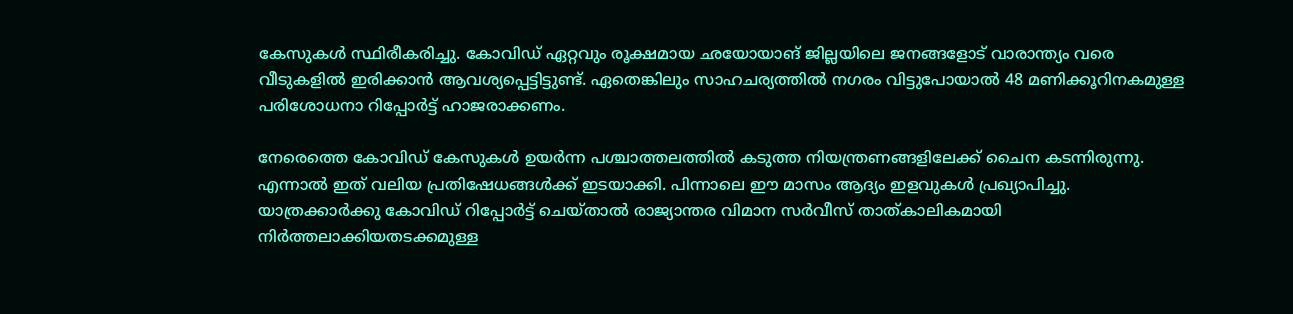കേസുകൾ സ്ഥിരീകരിച്ചു. കോവിഡ് ഏറ്റവും രൂക്ഷമായ ഛയോയാങ് ജില്ലയിലെ ജനങ്ങളോട് വാരാന്ത്യം വരെ വീടുകളിൽ ഇരിക്കാൻ ആവശ്യപ്പെട്ടിട്ടുണ്ട്. ഏതെങ്കിലും സാഹചര്യത്തിൽ നഗരം വിട്ടുപോയാൽ 48 മണിക്കൂറിനകമുള്ള പരിശോധനാ റിപ്പോർട്ട് ഹാജരാക്കണം.

നേരെത്തെ കോവിഡ് കേസുകൾ ഉയർന്ന പശ്ചാത്തലത്തിൽ കടുത്ത നിയന്ത്രണങ്ങളിലേക്ക് ചൈന കടന്നിരുന്നു. എന്നാൽ ഇത് വലിയ പ്രതിഷേധങ്ങൾക്ക് ഇടയാക്കി. പിന്നാലെ ഈ മാസം ആദ്യം ഇളവുകൾ പ്രഖ്യാപിച്ചു. യാത്രക്കാർക്കു കോവിഡ് റിപ്പോർട്ട് ചെയ്താൽ രാജ്യാന്തര വിമാന സർവീസ് താത്കാലികമായി നിർത്തലാക്കിയതടക്കമുള്ള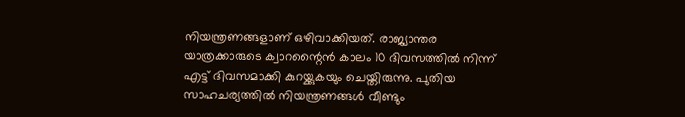നിയന്ത്രണങ്ങളാണ് ഒഴിവാക്കിയത്. രാജ്യാന്തര യാത്രക്കാരുടെ ക്വാറന്റൈൻ കാലം 10 ദിവസത്തിൽ നിന്ന് എട്ട് ദിവസമാക്കി കുറയ്ക്കുകയും ചെയ്തിരുന്നു. പുതിയ സാഹചര്യത്തിൽ നിയന്ത്രണങ്ങൾ വീണ്ടും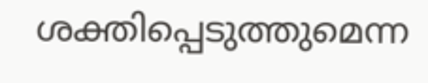ശക്തിപ്പെടുത്തുമെന്ന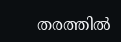തരത്തിൽ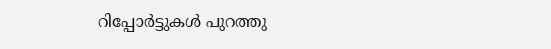റിപ്പോർട്ടുകൾ പുറത്തു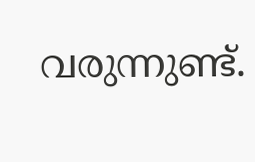വരുന്നുണ്ട്.